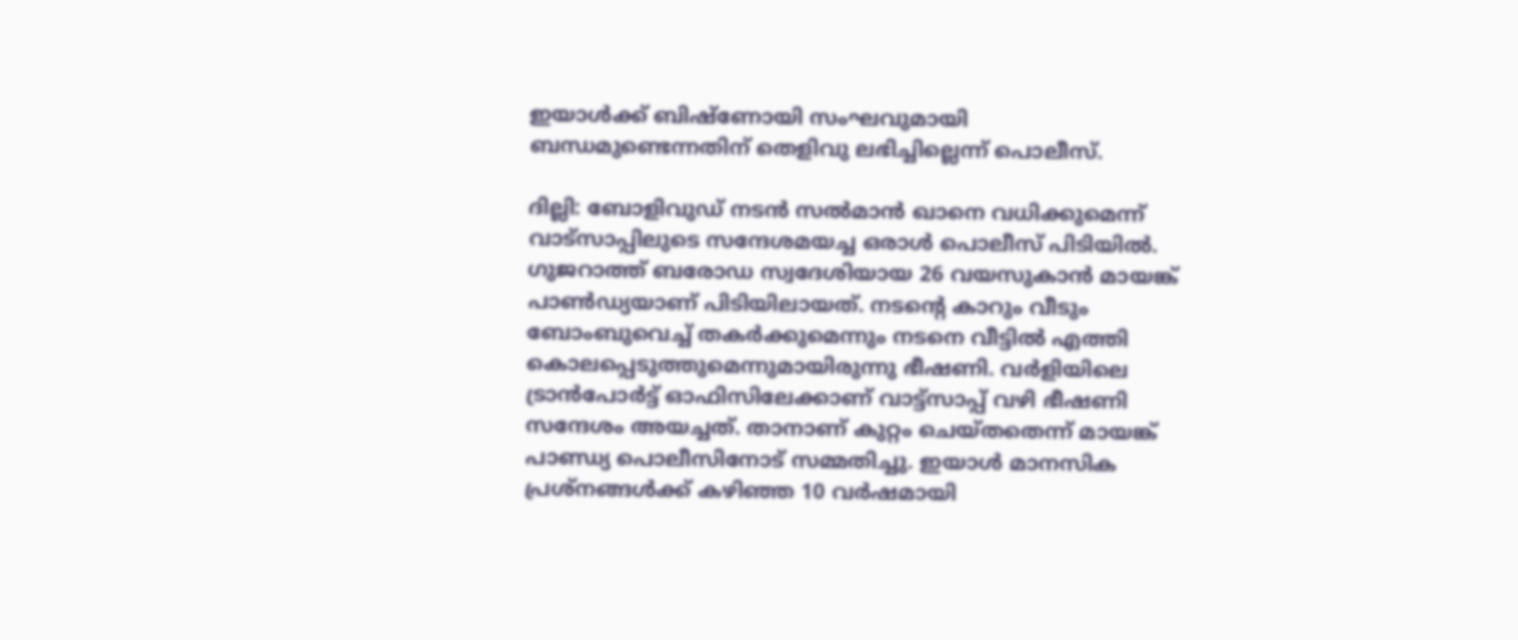ഇയാള്‍ക്ക് ബിഷ്ണോയി സംഘവുമായി ബന്ധമുണ്ടെന്നതിന് തെളിവു ലഭിച്ചില്ലെന്ന് പൊലീസ്.

ദില്ലി: ബോളിവുഡ് നടൻ സൽമാൻ ഖാനെ വധിക്കുമെന്ന് വാട്സാപ്പിലുടെ സന്ദേശമയച്ച ഒരാൾ പൊലീസ് പിടിയില്‍. ഗുജറാത്ത് ബരോഡ സ്വദേശിയായ 26 വയസുകാന്‍ മായങ്ക് പാണ്‍ഡ്യയാണ് പിടിയിലായത്. നടന്‍റെ കാറും വീടും ബോംബുവെച്ച് തകര്‍ക്കുമെന്നും നടനെ വീട്ടിൽ എത്തി കൊലപ്പെടുത്തുമെന്നുമായിരുന്നു ഭീഷണി. വർളിയിലെ ട്രാൻപോർട്ട് ഓഫിസിലേക്കാണ് വാട്ട്സാപ്പ് വഴി ഭീഷണി സന്ദേശം അയച്ചത്. താനാണ് കുറ്റം ചെയ്തതെന്ന് മായങ്ക് പാണ്ഡ്യ പൊലീസിനോട് സമ്മതിച്ചു. ഇയാള്‍ മാനസിക പ്രശ്നങ്ങൾക്ക് കഴിഞ്ഞ 10 വ‌‌‌‌‍ർഷമായി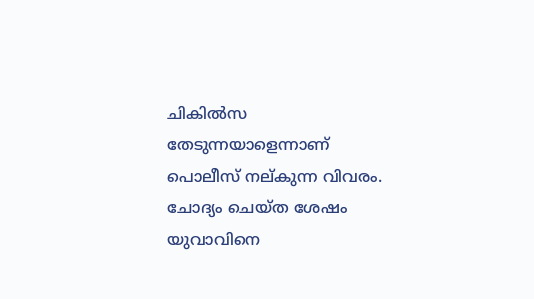ചികില്‍സ തേടുന്നയാളെന്നാണ് പൊലീസ് നല‍്കുന്ന വിവരം. ചോദ്യം ചെയ്ത ശേഷം യുവാവിനെ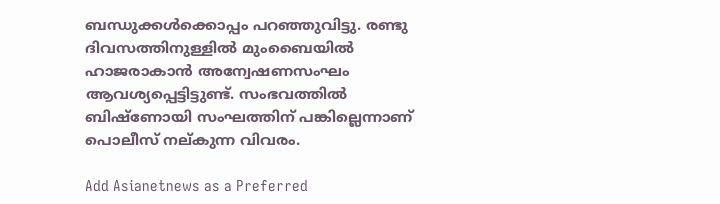ബന്ധുക്കൾക്കൊപ്പം പറഞ്ഞുവിട്ടു. രണ്ടു ദിവസത്തിനുള്ളില്‍ മുംബൈയില്‍ ഹാജരാകാന്‍ അന്വേഷണസംഘം ആവശ്യപ്പെട്ടിട്ടുണ്ട്. സംഭവത്തില്‍ ബിഷ്ണോയി സംഘത്തിന് പങ്കില്ലെന്നാണ് പൊലീസ്‍ നല‍്കുന്ന വിവരം.

Add Asianetnews as a Preferred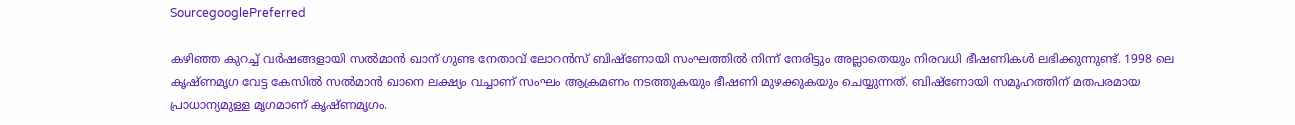SourcegooglePreferred

കഴിഞ്ഞ കുറച്ച് വർഷങ്ങളായി സല്‍മാന്‍ ഖാന് ഗുണ്ട നേതാവ് ലോറൻസ് ബിഷ്‌ണോയി സംഘത്തിൽ നിന്ന് നേരിട്ടും അല്ലാതെയും നിരവധി ഭീഷണികൾ ലഭിക്കുന്നുണ്ട്. 1998 ലെ കൃഷ്ണമൃഗ വേട്ട കേസിൽ സൽമാൻ ഖാനെ ലക്ഷ്യം വച്ചാണ് സംഘം ആക്രമണം നടത്തുകയും ഭീഷണി മുഴക്കുകയും ചെയ്യുന്നത്. ബിഷ്‌ണോയി സമൂഹത്തിന് മതപരമായ പ്രാധാന്യമുള്ള മൃഗമാണ് കൃഷ്ണമൃഗം.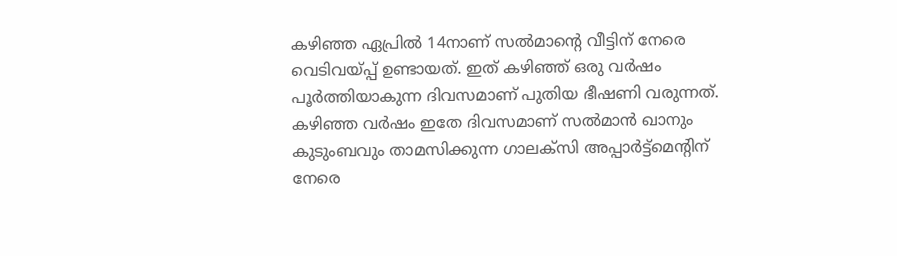കഴിഞ്ഞ ഏപ്രില്‍ 14നാണ് സല്‍മാന്‍റെ വീട്ടിന് നേരെ വെടിവയ്പ്പ് ഉണ്ടായത്. ഇത് കഴിഞ്ഞ് ഒരു വര്‍ഷം പൂര്‍ത്തിയാകുന്ന ദിവസമാണ് പുതിയ ഭീഷണി വരുന്നത്. കഴിഞ്ഞ വര്‍ഷം ഇതേ ദിവസമാണ് സല്‍മാന്‍ ഖാനും കുടുംബവും താമസിക്കുന്ന ഗാലക്‌സി അപ്പാർട്ട്‌മെന്‍റിന് നേരെ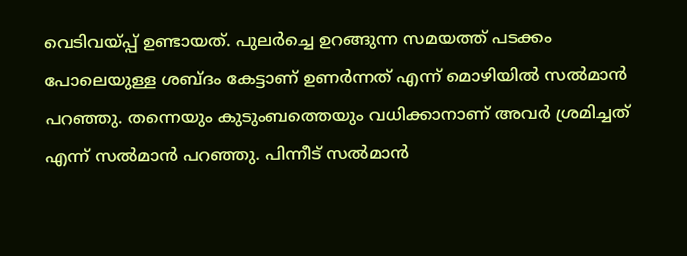വെടിവയ്പ്പ് ഉണ്ടായത്. പുലര്‍ച്ചെ ഉറങ്ങുന്ന സമയത്ത് പടക്കം പോലെയുള്ള ശബ്ദം കേട്ടാണ് ഉണര്‍ന്നത് എന്ന് മൊഴിയില്‍ സൽമാൻ പറഞ്ഞു. തന്നെയും കുടുംബത്തെയും വധിക്കാനാണ് അവര്‍ ശ്രമിച്ചത് എന്ന് സല്‍മാന്‍ പറഞ്ഞു. പിന്നീട് സല്‍മാന്‍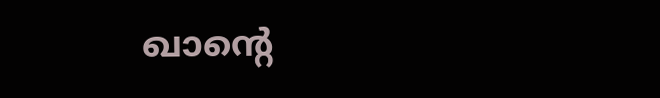ഖാന്‍റെ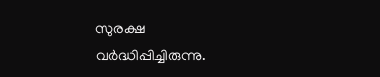സുരക്ഷ വര്‍ദ്ധിപ്പിച്ചിരുന്നു.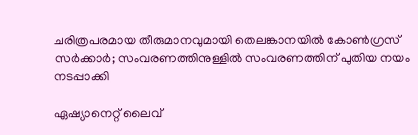ചരിത്രപരമായ തീരുമാനവുമായി തെലങ്കാനയിൽ കോൺഗ്രസ് സർക്കാർ; സംവരണത്തിനുള്ളിൽ സംവരണത്തിന് പുതിയ നയം നടപ്പാക്കി

ഏഷ്യാനെറ്റ് ലൈവ്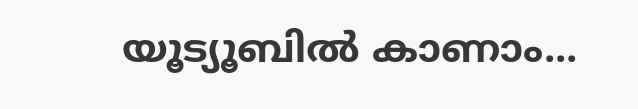യൂട്യൂബിൽ കാണാം...